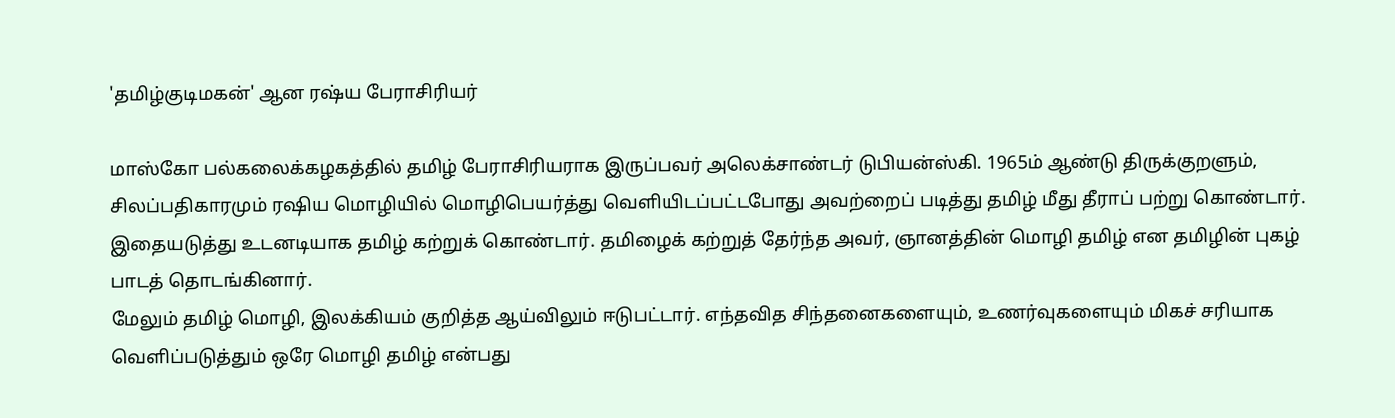'தமிழ்குடிமகன்' ஆன ரஷ்ய பேராசிரியர்

மாஸ்கோ பல்கலைக்கழகத்தில் தமிழ் பேராசிரியராக இருப்பவர் அலெக்சாண்டர் டுபியன்ஸ்கி. 1965ம் ஆண்டு திருக்குறளும், சிலப்பதிகாரமும் ரஷிய மொழியில் மொழிபெயர்த்து வெளியிடப்பட்டபோது அவற்றைப் படித்து தமிழ் மீது தீராப் பற்று கொண்டார்.
இதையடுத்து உடனடியாக தமிழ் கற்றுக் கொண்டார். தமிழைக் கற்றுத் தேர்ந்த அவர், ஞானத்தின் மொழி தமிழ் என தமிழின் புகழ் பாடத் தொடங்கினார்.
மேலும் தமிழ் மொழி, இலக்கியம் குறித்த ஆய்விலும் ஈடுபட்டார். எந்தவித சிந்தனைகளையும், உணர்வுகளையும் மிகச் சரியாக வெளிப்படுத்தும் ஒரே மொழி தமிழ் என்பது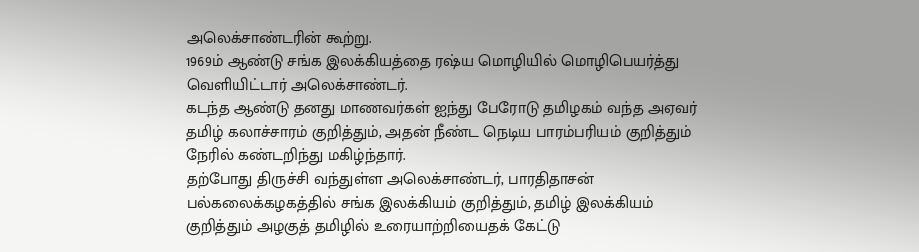அலெக்சாண்டரின் கூற்று.
1969ம் ஆண்டு சங்க இலக்கியத்தை ரஷ்ய மொழியில் மொழிபெயர்த்து வெளியிட்டார் அலெக்சாண்டர்.
கடந்த ஆண்டு தனது மாணவர்கள் ஐந்து பேரோடு தமிழகம் வந்த அஏவர் தமிழ் கலாச்சாரம் குறித்தும், அதன் நீண்ட நெடிய பாரம்பரியம் குறித்தும் நேரில் கண்டறிந்து மகிழ்ந்தார்.
தற்போது திருச்சி வந்துள்ள அலெக்சாண்டர், பாரதிதாசன் பல்கலைக்கழகத்தில் சங்க இலக்கியம் குறித்தும், தமிழ் இலக்கியம் குறித்தும் அழகுத் தமிழில் உரையாற்றியைதக் கேட்டு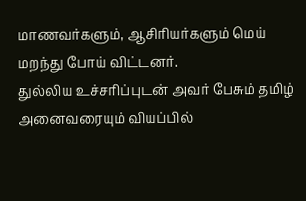மாணவர்களும், ஆசிரியர்களும் மெய் மறந்து போய் விட்டனர்.
துல்லிய உச்சரிப்புடன் அவர் பேசும் தமிழ் அனைவரையும் வியப்பில்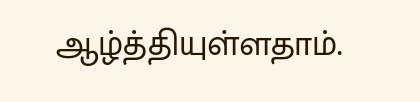ஆழ்த்தியுள்ளதாம்.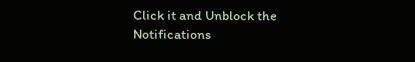Click it and Unblock the Notifications